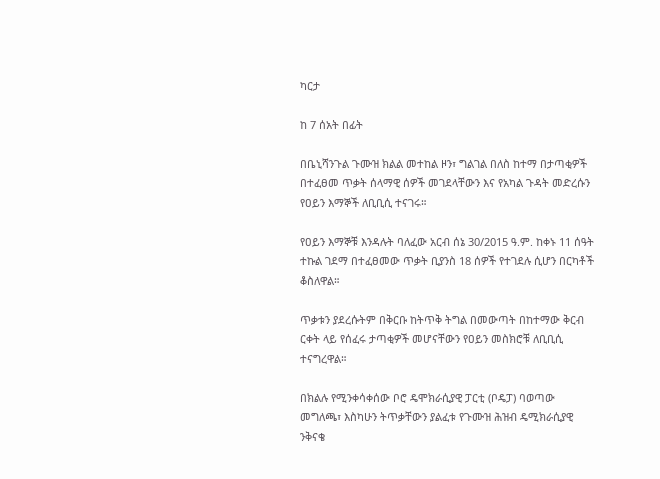ካርታ

ከ 7 ሰአት በፊት

በቤኒሻንጉል ጉሙዝ ክልል መተከል ዞን፣ ግልገል በለስ ከተማ በታጣቂዎች በተፈፀመ ጥቃት ሰላማዊ ሰዎች መገደላቸውን እና የአካል ጉዳት መድረሱን የዐይን እማኞች ለቢቢሲ ተናገሩ።

የዐይን እማኞቹ እንዳሉት ባለፈው አርብ ሰኔ 30/2015 ዓ.ም. ከቀኑ 11 ሰዓት ተኩል ገደማ በተፈፀመው ጥቃት ቢያንስ 18 ሰዎች የተገደሉ ሲሆን በርካቶች ቆስለዋል።

ጥቃቱን ያደረሱትም በቅርቡ ከትጥቅ ትግል በመውጣት በከተማው ቅርብ ርቀት ላይ የሰፈሩ ታጣቂዎች መሆናቸውን የዐይን መስክሮቹ ለቢቢሲ ተናግረዋል።

በክልሉ የሚንቀሳቀሰው ቦሮ ዴሞክራሲያዊ ፓርቲ (ቦዴፓ) ባወጣው መግለጫ፣ እስካሁን ትጥቃቸውን ያልፈቱ የጉሙዝ ሕዝብ ዴሚክራሲያዊ ንቅናቄ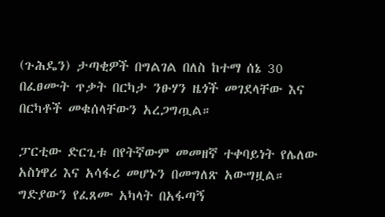(ጉሕዴን) ታጣቂዎች በግልገል በለስ ከተማ ሰኔ 30 በፈፀሙት ጥቃት በርካታ ንፁሃን ዜጎች መገደላቸው እና በርካቶች መቁሰላቸውን አረጋግጧል።

ፓርቲው ድርጊቱ በየትኛውም መመዘኛ ተቀባይነት የሌለው አስነዋሪ እና አሳፋሪ መሆኑን በመግለጽ አውግዟል። ግድያውን የፈጸሙ አካላት በአፋጣኝ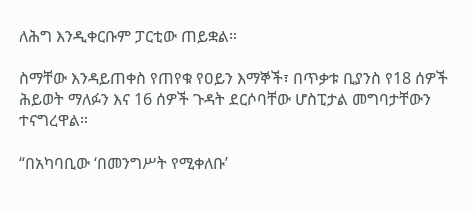ለሕግ እንዲቀርቡም ፓርቲው ጠይቋል።

ስማቸው እንዳይጠቀስ የጠየቁ የዐይን እማኞች፣ በጥቃቱ ቢያንስ የ18 ሰዎች ሕይወት ማለፉን እና 16 ሰዎች ጉዳት ደርሶባቸው ሆስፒታል መግባታቸውን ተናግረዋል።

“በአካባቢው ‘በመንግሥት የሚቀለቡ’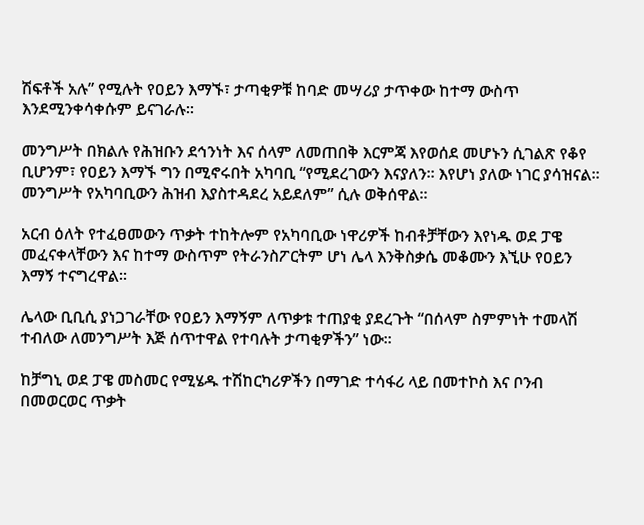ሽፍቶች አሉ” የሚሉት የዐይን እማኙ፣ ታጣቂዎቹ ከባድ መሣሪያ ታጥቀው ከተማ ውስጥ እንደሚንቀሳቀሱም ይናገራሉ።

መንግሥት በክልሉ የሕዝቡን ደኅንነት እና ሰላም ለመጠበቅ እርምጃ እየወሰደ መሆኑን ሲገልጽ የቆየ ቢሆንም፣ የዐይን እማኙ ግን በሚኖሩበት አካባቢ “የሚደረገውን እናያለን። እየሆነ ያለው ነገር ያሳዝናል። መንግሥት የአካባቢውን ሕዝብ እያስተዳደረ አይደለም” ሲሉ ወቅሰዋል።

አርብ ዕለት የተፈፀመውን ጥቃት ተከትሎም የአካባቢው ነዋሪዎች ከብቶቻቸውን እየነዱ ወደ ፓዌ መፈናቀላቸውን እና ከተማ ውስጥም የትራንስፖርትም ሆነ ሌላ እንቅስቃሴ መቆሙን እኚሁ የዐይን እማኝ ተናግረዋል።

ሌላው ቢቢሲ ያነጋገራቸው የዐይን እማኝም ለጥቃቱ ተጠያቂ ያደረጉት “በሰላም ስምምነት ተመላሽ ተብለው ለመንግሥት እጅ ሰጥተዋል የተባሉት ታጣቂዎችን” ነው።

ከቻግኒ ወደ ፓዌ መስመር የሚሄዱ ተሽከርካሪዎችን በማገድ ተሳፋሪ ላይ በመተኮስ እና ቦንብ በመወርወር ጥቃት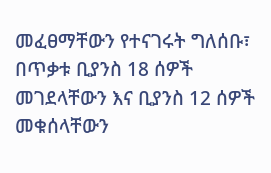መፈፀማቸውን የተናገሩት ግለሰቡ፣ በጥቃቱ ቢያንስ 18 ሰዎች መገደላቸውን እና ቢያንስ 12 ሰዎች መቁሰላቸውን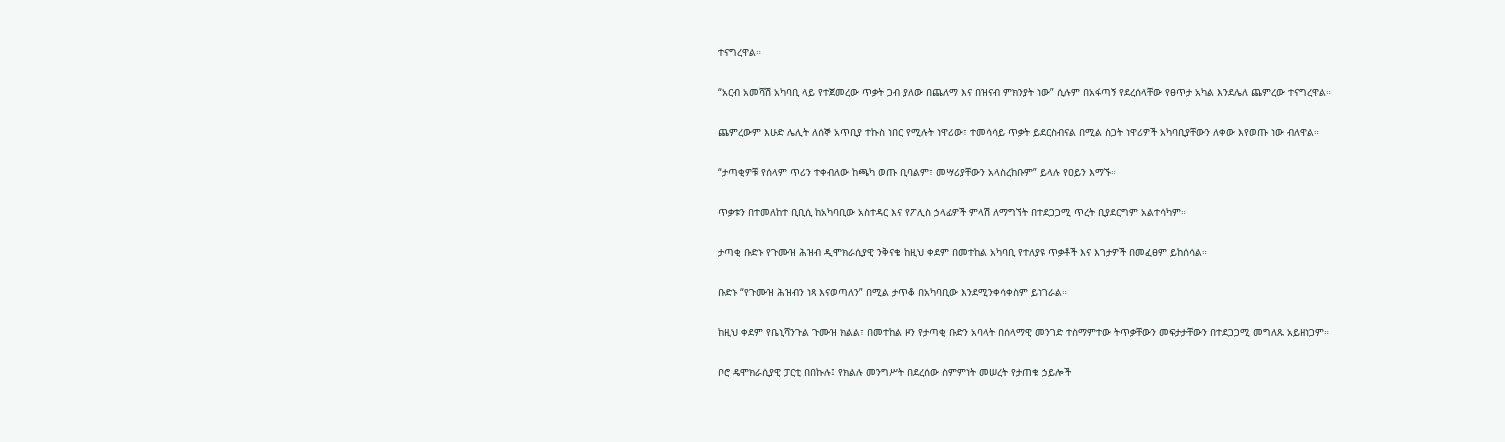ተናግረዋል።

“አርብ አመሻሽ አካባቢ ላይ የተጀመረው ጥቃት ጋብ ያለው በጨለማ እና በዝናብ ምክንያት ነው” ሲሉም በአፋጣኝ የደረሰላቸው የፀጥታ አካል እንደሌለ ጨምረው ተናግረዋል።

ጨምረውም እሁድ ሌሊት ለሰኞ አጥቢያ ተኩስ ነበር የሚሉት ነዋሪው፣ ተመሳሳይ ጥቃት ይደርስብናል በሚል ስጋት ነዋሪዎች አካባቢያቸውን ለቀው እየወጡ ነው ብለዋል።

“ታጣቂዎቹ የሰላም ጥሪን ተቀብለው ከጫካ ወጡ ቢባልም፣ መሣሪያቸውን አላስረከቡም” ይላሉ የዐይን እማኙ።

ጥቃቱን በተመለከተ ቢቢሲ ከአካባቢው አስተዳር እና የፖሊስ ኃላፊዎች ምላሽ ለማግኘት በተደጋጋሚ ጥረት ቢያደርግም አልተሳካም።

ታጣቂ ቡድኑ የጉሙዝ ሕዝብ ዲሞክራሲያዊ ንቅናቄ ከዚህ ቀደም በመተከል አካባቢ የተለያዩ ጥቃቶች እና እገታዎች በመፈፀም ይከሰሳል።

ቡድኑ “የጉሙዝ ሕዝብን ነጻ እናወጣለን” በሚል ታጥቆ በአካባቢው እንደሚንቀሳቀስም ይነገራል።

ከዚህ ቀደም የቤኒሻንጉል ጉሙዝ ክልል፣ በመተከል ዞን የታጣቂ ቡድን አባላት በሰላማዊ መንገድ ተስማምተው ትጥቃቸውን መፍታታቸውን በተደጋጋሚ መግለጹ አይዘነጋም።

ቦሮ ዴሞክራሲያዊ ፓርቲ በበኩሉ፤ የክልሉ መንግሥት በደረሰው ስምምነት መሠረት የታጠቁ ኃይሎች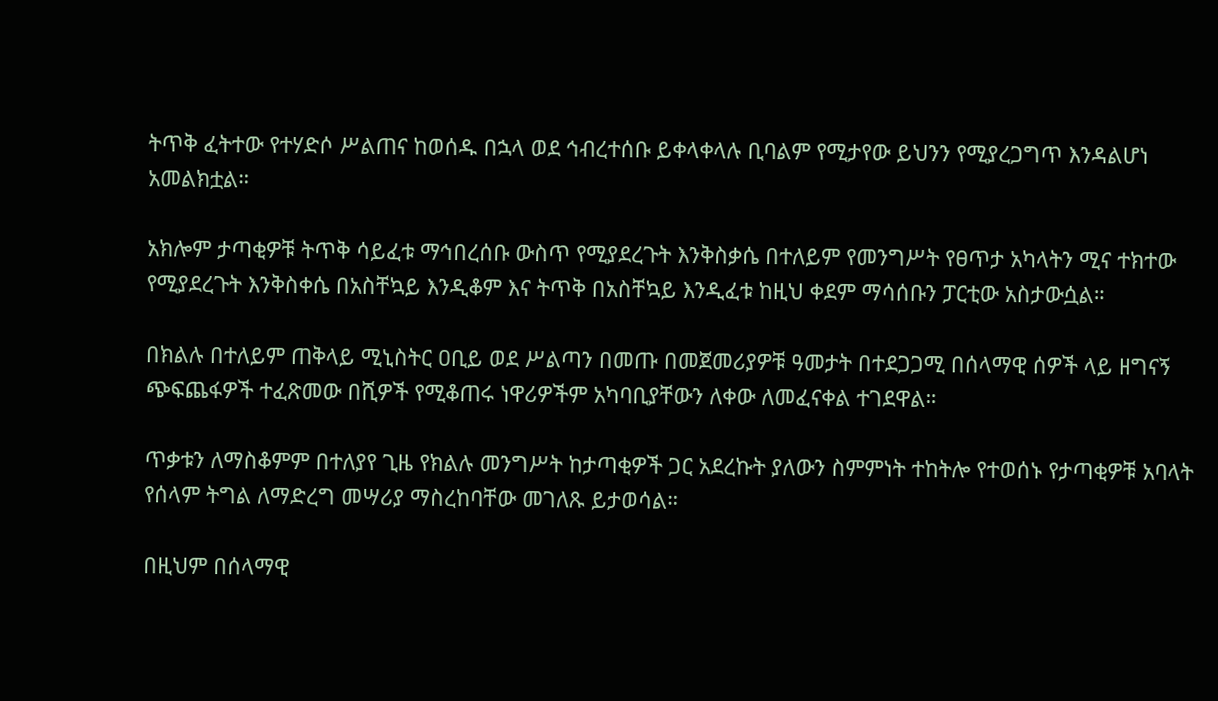ትጥቅ ፈትተው የተሃድሶ ሥልጠና ከወሰዱ በኋላ ወደ ኅብረተሰቡ ይቀላቀላሉ ቢባልም የሚታየው ይህንን የሚያረጋግጥ እንዳልሆነ አመልክቷል።

አክሎም ታጣቂዎቹ ትጥቅ ሳይፈቱ ማኅበረሰቡ ውስጥ የሚያደረጉት እንቅስቃሴ በተለይም የመንግሥት የፀጥታ አካላትን ሚና ተክተው የሚያደረጉት እንቅስቀሴ በአስቸኳይ እንዲቆም እና ትጥቅ በአስቸኳይ እንዲፈቱ ከዚህ ቀደም ማሳሰቡን ፓርቲው አስታውሷል።

በክልሉ በተለይም ጠቅላይ ሚኒስትር ዐቢይ ወደ ሥልጣን በመጡ በመጀመሪያዎቹ ዓመታት በተደጋጋሚ በሰላማዊ ሰዎች ላይ ዘግናኝ ጭፍጨፋዎች ተፈጽመው በሺዎች የሚቆጠሩ ነዋሪዎችም አካባቢያቸውን ለቀው ለመፈናቀል ተገደዋል።

ጥቃቱን ለማስቆምም በተለያየ ጊዜ የክልሉ መንግሥት ከታጣቂዎች ጋር አደረኩት ያለውን ስምምነት ተከትሎ የተወሰኑ የታጣቂዎቹ አባላት የሰላም ትግል ለማድረግ መሣሪያ ማስረከባቸው መገለጹ ይታወሳል።

በዚህም በሰላማዊ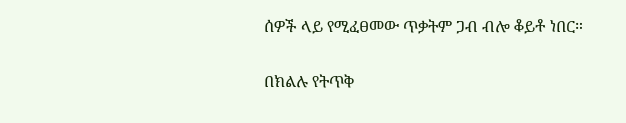ሰዎች ላይ የሚፈፀመው ጥቃትም ጋብ ብሎ ቆይቶ ነበር።

በክልሉ የትጥቅ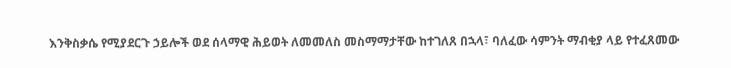እንቅስቃሴ የሚያደርጉ ኃይሎች ወደ ሰላማዊ ሕይወት ለመመለስ መስማማታቸው ከተገለጸ በኋላ፣ ባለፈው ሳምንት ማብቂያ ላይ የተፈጸመው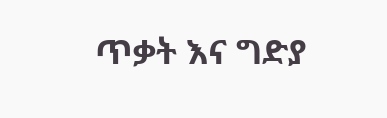ጥቃት እና ግድያ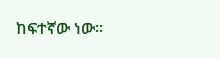ከፍተኛው ነው።